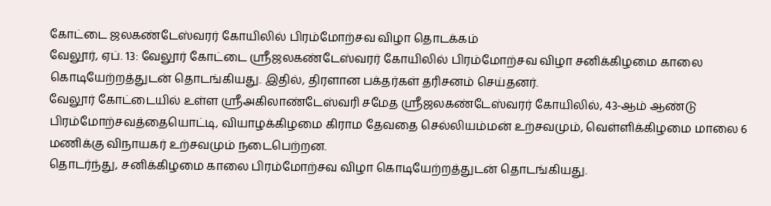கோட்டை ஜலகண்டேஸ்வரர் கோயிலில் பிரம்மோற்சவ விழா தொடக்கம்
வேலூர், ஏப். 13: வேலூர் கோட்டை ஸ்ரீஜலகண்டேஸ்வரர் கோயிலில் பிரம்மோற்சவ விழா சனிக்கிழமை காலை கொடியேற்றத்துடன் தொடங்கியது. இதில், திரளான பக்தர்கள் தரிசனம் செய்தனர்.
வேலூர் கோட்டையில் உள்ள ஸ்ரீஅகிலாண்டேஸ்வரி சமேத ஸ்ரீஜலகண்டேஸ்வரர் கோயிலில், 43-ஆம் ஆண்டு பிரம்மோற்சவத்தையொட்டி, வியாழக்கிழமை கிராம தேவதை செல்லியம்மன் உற்சவமும், வெள்ளிக்கிழமை மாலை 6 மணிக்கு விநாயகர் உற்சவமும் நடைபெற்றன.
தொடர்ந்து, சனிக்கிழமை காலை பிரம்மோற்சவ விழா கொடியேற்றத்துடன் தொடங்கியது.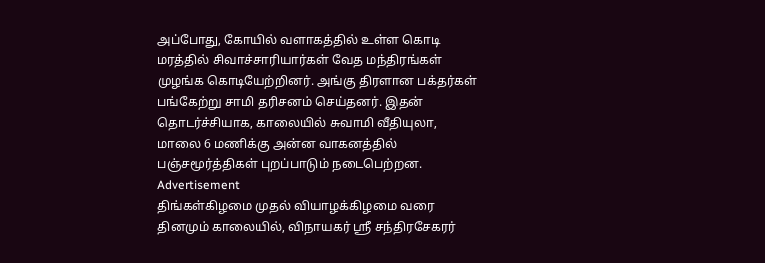அப்போது, கோயில் வளாகத்தில் உள்ள கொடி மரத்தில் சிவாச்சாரியார்கள் வேத மந்திரங்கள் முழங்க கொடியேற்றினர். அங்கு திரளான பக்தர்கள் பங்கேற்று சாமி தரிசனம் செய்தனர். இதன் தொடர்ச்சியாக, காலையில் சுவாமி வீதியுலா, மாலை 6 மணிக்கு அன்ன வாகனத்தில் பஞ்சமூர்த்திகள் புறப்பாடும் நடைபெற்றன.
Advertisement
திங்கள்கிழமை முதல் வியாழக்கிழமை வரை தினமும் காலையில், விநாயகர் ஸ்ரீ சந்திரசேகரர்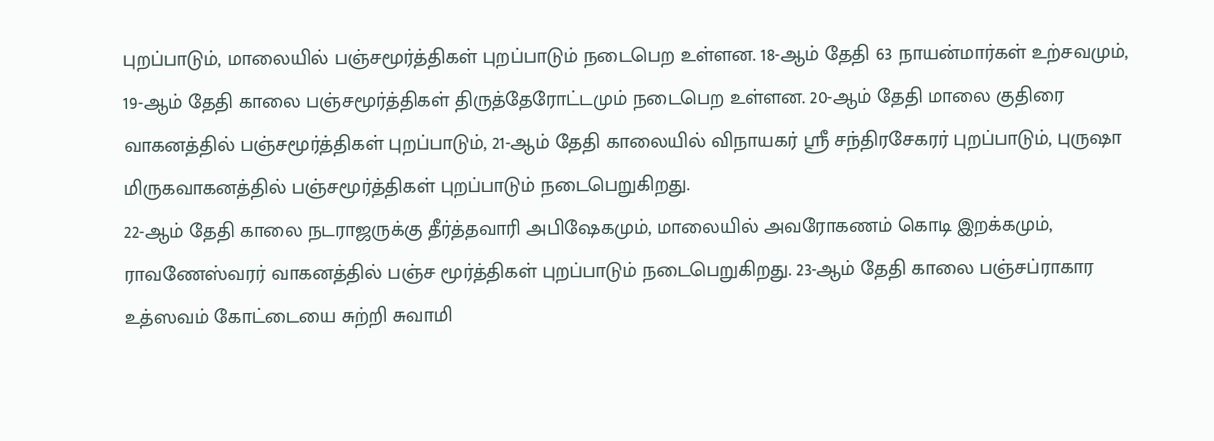புறப்பாடும், மாலையில் பஞ்சமூர்த்திகள் புறப்பாடும் நடைபெற உள்ளன. 18-ஆம் தேதி 63 நாயன்மார்கள் உற்சவமும், 19-ஆம் தேதி காலை பஞ்சமூர்த்திகள் திருத்தேரோட்டமும் நடைபெற உள்ளன. 20-ஆம் தேதி மாலை குதிரை வாகனத்தில் பஞ்சமூர்த்திகள் புறப்பாடும், 21-ஆம் தேதி காலையில் விநாயகர் ஸ்ரீ சந்திரசேகரர் புறப்பாடும், புருஷா மிருகவாகனத்தில் பஞ்சமூர்த்திகள் புறப்பாடும் நடைபெறுகிறது.
22-ஆம் தேதி காலை நடராஜருக்கு தீர்த்தவாரி அபிஷேகமும், மாலையில் அவரோகணம் கொடி இறக்கமும், ராவணேஸ்வரர் வாகனத்தில் பஞ்ச மூர்த்திகள் புறப்பாடும் நடைபெறுகிறது. 23-ஆம் தேதி காலை பஞ்சப்ராகார உத்ஸவம் கோட்டையை சுற்றி சுவாமி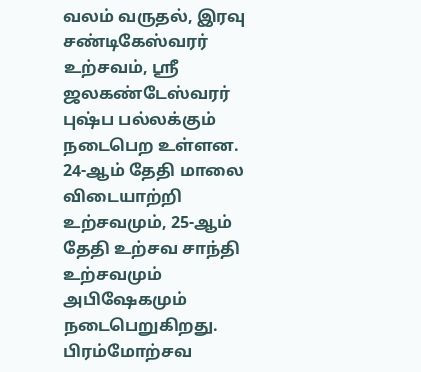வலம் வருதல், இரவு சண்டிகேஸ்வரர் உற்சவம், ஸ்ரீ ஜலகண்டேஸ்வரர் புஷ்ப பல்லக்கும் நடைபெற உள்ளன.
24-ஆம் தேதி மாலை விடையாற்றி உற்சவமும், 25-ஆம் தேதி உற்சவ சாந்தி உற்சவமும் அபிஷேகமும் நடைபெறுகிறது. பிரம்மோற்சவ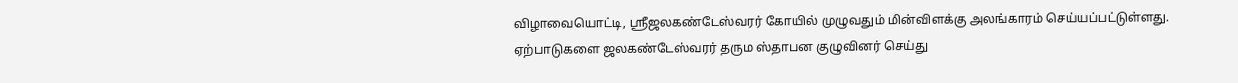விழாவையொட்டி, ஸ்ரீஜலகண்டேஸ்வரர் கோயில் முழுவதும் மின்விளக்கு அலங்காரம் செய்யப்பட்டுள்ளது.
ஏற்பாடுகளை ஜலகண்டேஸ்வரர் தரும ஸ்தாபன குழுவினர் செய்து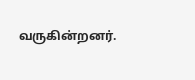வருகின்றனர்.